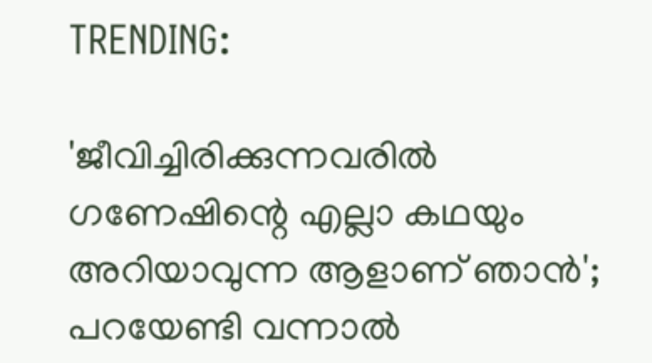TRENDING:

'ജീവിച്ചിരിക്കുന്നവരിൽ ഗണേഷിന്റെ എല്ലാ കഥയും അറിയാവുന്ന ആളാണ് ഞാൻ'; പറയേണ്ടി വന്നാൽ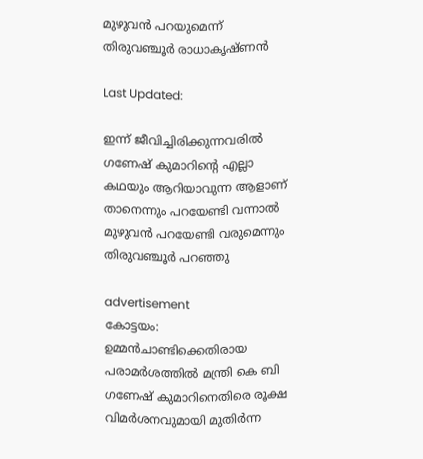മുഴുവൻ പറയുമെന്ന് തിരുവഞ്ചൂര്‍ രാധാകൃഷ്ണൻ

Last Updated:

ഇന്ന് ജീവിച്ചിരിക്കുന്നവരിൽ ഗണേഷ് കുമാറിന്‍റെ എല്ലാ കഥയും ആറിയാവുന്ന ആളാണ് താനെന്നും പറയേണ്ടി വന്നാൽ മുഴുവൻ പറയേണ്ടി വരുമെന്നും തിരുവഞ്ചൂർ പറഞ്ഞു

advertisement
കോട്ടയം: ഉമ്മൻചാണ്ടിക്കെതിരായ പരാമർശത്തിൽ മന്ത്രി കെ ബി ഗണേഷ് കുമാറിനെതിരെ രൂക്ഷ വിമർശനവുമായി മുതിർന്ന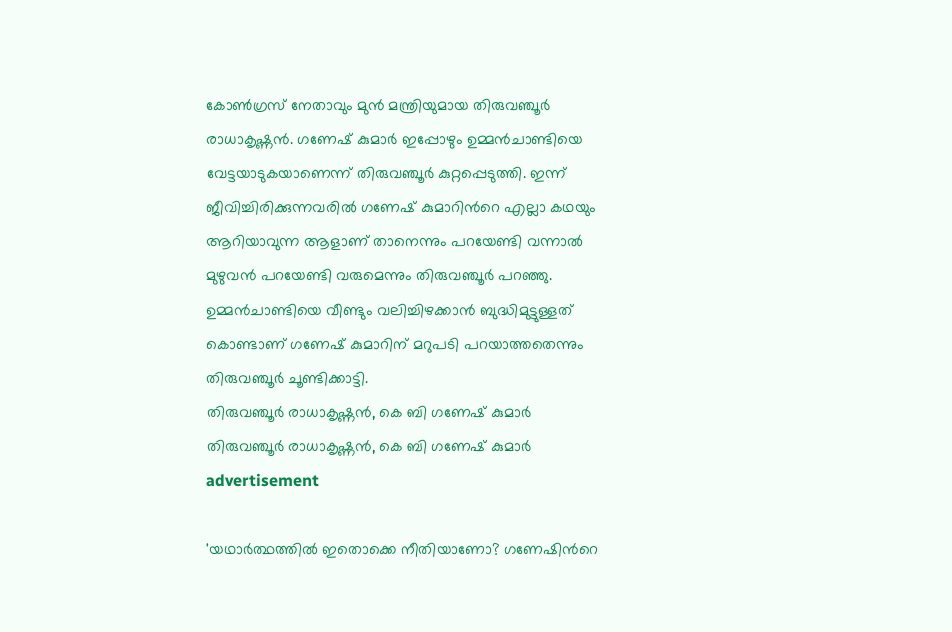കോൺ‌ഗ്രസ് നേതാവും മുൻ മന്ത്രിയുമായ തിരുവഞ്ചൂർ രാധാകൃഷ്ണൻ. ഗണേഷ് കുമാർ ഇപ്പോഴും ഉമ്മൻചാണ്ടിയെ വേട്ടയാടുകയാണെന്ന് തിരുവഞ്ചൂർ കുറ്റപ്പെടുത്തി. ഇന്ന് ജീവിച്ചിരിക്കുന്നവരിൽ ഗണേഷ് കുമാറിന്‍റെ എല്ലാ കഥയും ആറിയാവുന്ന ആളാണ് താനെന്നും പറയേണ്ടി വന്നാൽ മുഴുവൻ പറയേണ്ടി വരുമെന്നും തിരുവഞ്ചൂർ പറഞ്ഞു. ഉമ്മൻചാണ്ടിയെ വീണ്ടും വലിച്ചിഴക്കാൻ ബുദ്ധിമുട്ടുള്ളത് കൊണ്ടാണ് ഗണേഷ് കുമാറിന് മറുപടി പറയാത്തതെന്നും തിരുവഞ്ചൂർ ചൂണ്ടിക്കാട്ടി.
തിരുവഞ്ചൂർ രാധാകൃഷ്ണൻ, കെ ബി ഗണേഷ് കുമാർ
തിരുവഞ്ചൂർ രാധാകൃഷ്ണൻ, കെ ബി ഗണേഷ് കുമാർ
advertisement

'യഥാർത്ഥത്തിൽ ഇതൊക്കെ നീതിയാണോ? ഗണേഷിന്‍റെ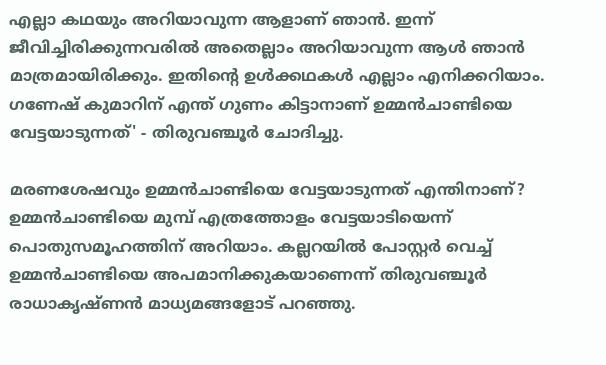എല്ലാ കഥയും അറിയാവുന്ന ആളാണ് ഞാൻ. ഇന്ന് ജീവിച്ചിരിക്കുന്നവരിൽ അതെല്ലാം അറിയാവുന്ന ആൾ ഞാൻ മാത്രമായിരിക്കും. ഇതിന്റെ ഉൾക്കഥകൾ എല്ലാം എനിക്കറിയാം. ഗണേഷ് കുമാറിന് എന്ത് ഗുണം കിട്ടാനാണ് ഉമ്മൻചാണ്ടിയെ വേട്ടയാടുന്നത്' - തിരുവഞ്ചൂർ ചോദിച്ചു.

മരണശേഷവും ഉമ്മൻചാണ്ടിയെ വേട്ടയാടുന്നത് എന്തിനാണ്? ഉമ്മൻചാണ്ടിയെ മുമ്പ് എത്രത്തോളം വേട്ടയാടിയെന്ന് പൊതുസമൂഹത്തിന് അറിയാം. കല്ലറയിൽ പോസ്റ്റർ വെച്ച് ഉമ്മൻചാണ്ടിയെ അപമാനിക്കുകയാണെന്ന് തിരുവഞ്ചൂർ രാധാകൃഷ്ണൻ മാധ്യമങ്ങളോട് പറഞ്ഞു.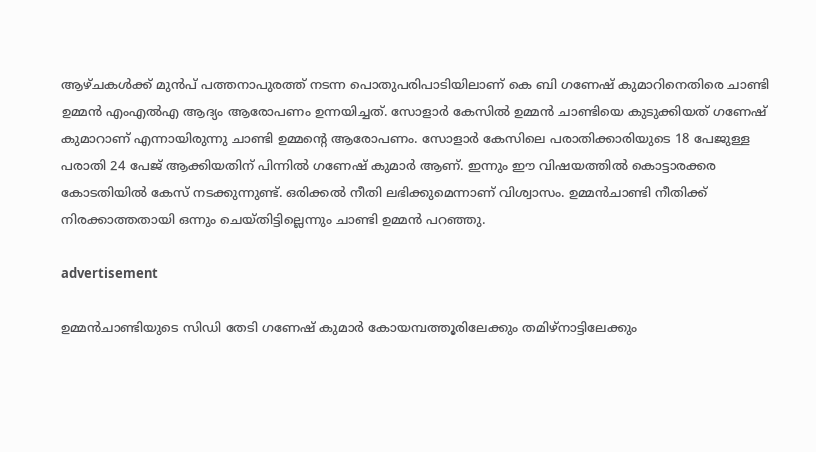ആഴ്ചകൾക്ക് മുൻപ് പത്തനാപുരത്ത് നടന്ന പൊതുപരിപാടിയിലാണ് കെ ബി ഗണേഷ് കുമാറിനെതിരെ ചാണ്ടി ഉമ്മൻ എംഎൽഎ ആദ്യം ആരോപണം ഉന്നയിച്ചത്. സോളാർ കേസിൽ ഉമ്മൻ ചാണ്ടിയെ കുടുക്കിയത് ഗണേഷ് കുമാറാണ് എന്നായിരുന്നു ചാണ്ടി ഉമ്മന്‍റെ ആരോപണം. സോളാർ കേസിലെ പരാതിക്കാരിയുടെ 18 പേജുള്ള പരാതി 24 പേജ് ആ‍ക്കിയതിന് പിന്നിൽ ഗണേഷ് കുമാർ ആണ്. ഇന്നും ഈ വിഷയത്തിൽ കൊട്ടാരക്കര കോടതിയിൽ കേസ് നടക്കുന്നുണ്ട്. ഒരിക്കൽ നീതി ലഭിക്കുമെന്നാണ് വിശ്വാസം. ഉമ്മൻചാണ്ടി നീതിക്ക് നിരക്കാത്തതായി ഒന്നും ചെയ്തിട്ടില്ലെന്നും ചാണ്ടി ഉമ്മൻ പറഞ്ഞു.

advertisement

ഉമ്മൻചാണ്ടിയുടെ സിഡി തേടി ഗണേഷ് കുമാർ കോയമ്പത്തൂരിലേക്കും തമിഴ്നാട്ടിലേക്കും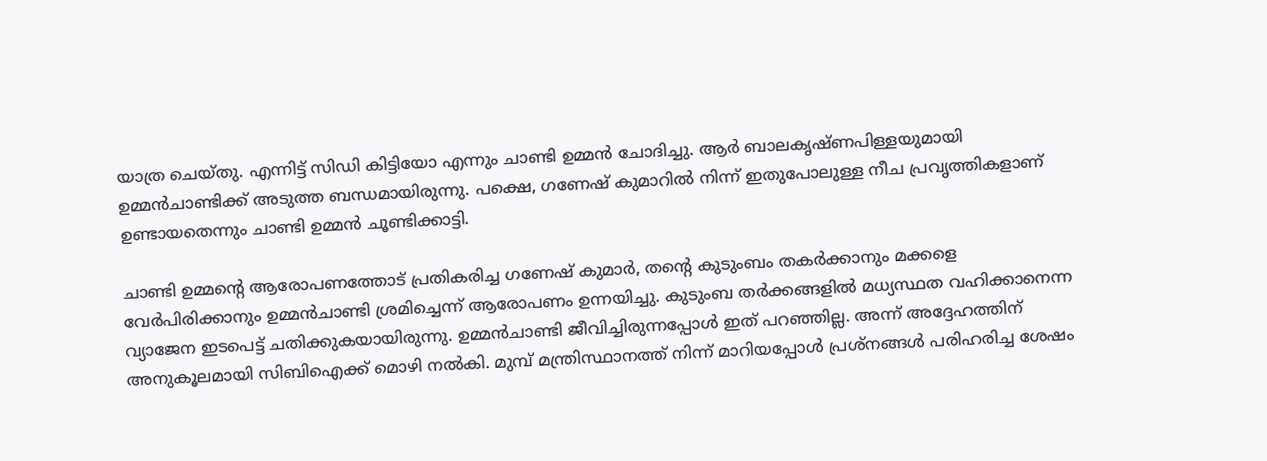യാത്ര ചെയ്തു. എന്നിട്ട് സിഡി കിട്ടിയോ എന്നും ചാണ്ടി ഉമ്മൻ ചോദിച്ചു. ആർ ബാലകൃഷ്ണപിള്ളയുമായി ഉമ്മൻചാണ്ടിക്ക് അടുത്ത ബന്ധമായിരുന്നു. പക്ഷെ, ഗണേഷ് കുമാറിൽ നിന്ന് ഇതുപോലുള്ള നീച പ്രവൃത്തികളാണ് ഉണ്ടായതെന്നും ചാണ്ടി ഉമ്മൻ ചൂണ്ടിക്കാട്ടി.

ചാണ്ടി ഉമ്മന്‍റെ ആരോപണത്തോട് പ്രതികരിച്ച ഗണേഷ് കുമാർ, തന്‍റെ കുടുംബം തകർക്കാനും മക്കളെ വേർപിരിക്കാനും ഉമ്മൻചാണ്ടി ശ്രമിച്ചെന്ന് ആരോപണം ഉന്നയിച്ചു. കുടുംബ തർക്കങ്ങളിൽ മധ്യസ്ഥത വഹിക്കാനെന്ന വ്യാജേന ഇടപെട്ട് ചതിക്കുകയായിരുന്നു. ഉമ്മന്‍ചാണ്ടി ജീവിച്ചിരുന്നപ്പോള്‍ ഇത് പറഞ്ഞില്ല. അന്ന് അദ്ദേഹത്തിന് അനുകൂലമായി സിബിഐക്ക് മൊഴി നൽകി. മുമ്പ് മന്ത്രിസ്ഥാനത്ത് നിന്ന് മാറിയപ്പോൾ പ്രശ്നങ്ങൾ പരിഹരിച്ച ശേഷം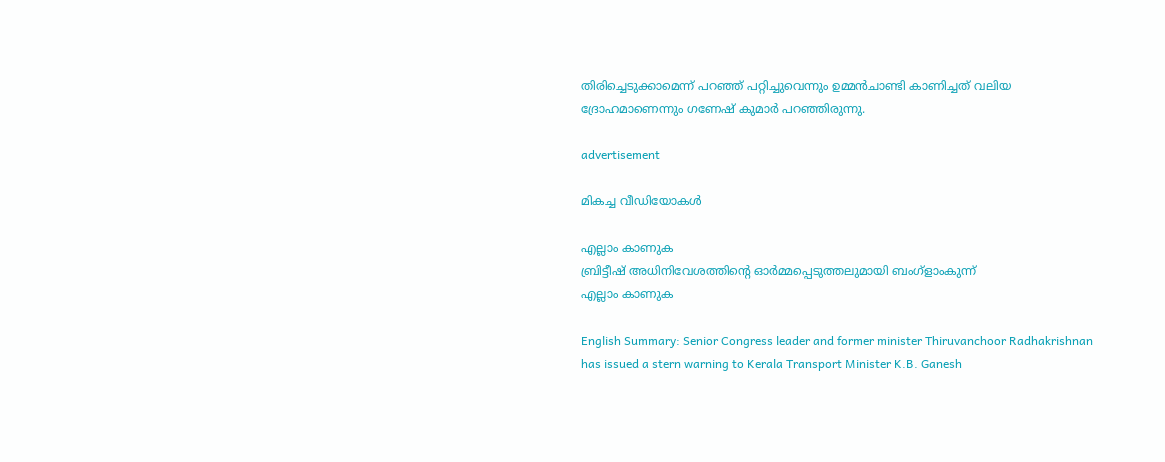തിരിച്ചെടുക്കാമെന്ന് പറഞ്ഞ് പറ്റിച്ചുവെന്നും ഉമ്മൻചാണ്ടി കാണിച്ചത് വലിയ ദ്രോഹമാണെന്നും ഗണേഷ് കുമാർ പറഞ്ഞിരുന്നു.

advertisement

മികച്ച വീഡിയോകൾ

എല്ലാം കാണുക
ബ്രിട്ടീഷ് അധിനിവേശത്തിൻ്റെ ഓർമ്മപ്പെടുത്തലുമായി ബംഗ്ളാംകുന്ന്
എല്ലാം കാണുക

English Summary: Senior Congress leader and former minister Thiruvanchoor Radhakrishnan has issued a stern warning to Kerala Transport Minister K.B. Ganesh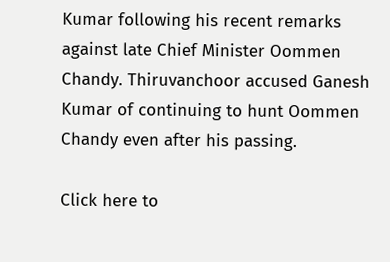Kumar following his recent remarks against late Chief Minister Oommen Chandy. Thiruvanchoor accused Ganesh Kumar of continuing to hunt Oommen Chandy even after his passing.

Click here to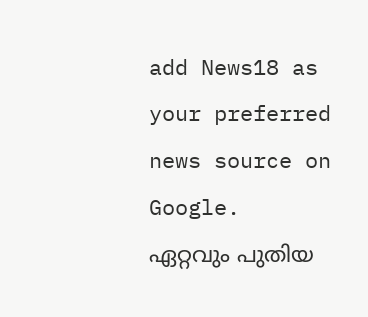add News18 as your preferred news source on Google.
ഏറ്റവും പുതിയ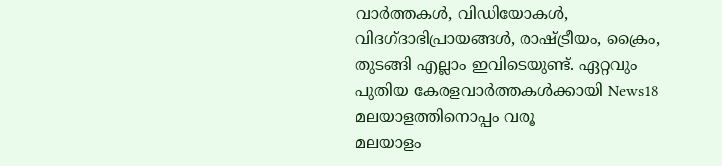വാർത്തകൾ, വിഡിയോകൾ, വിദഗ്ദാഭിപ്രായങ്ങൾ, രാഷ്ട്രീയം, ക്രൈം, തുടങ്ങി എല്ലാം ഇവിടെയുണ്ട്. ഏറ്റവും പുതിയ കേരളവാർത്തകൾക്കായി News18 മലയാളത്തിനൊപ്പം വരൂ
മലയാളം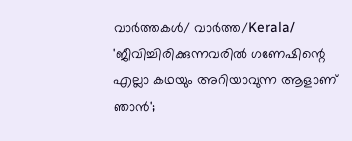വാർത്തകൾ/ വാർത്ത/Kerala/
'ജീവിച്ചിരിക്കുന്നവരിൽ ഗണേഷിന്റെ എല്ലാ കഥയും അറിയാവുന്ന ആളാണ് ഞാൻ';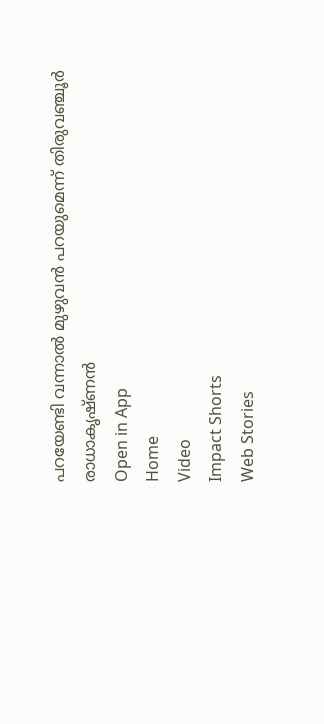പറയേണ്ടി വന്നാൽ മുഴുവൻ പറയുമെന്ന് തിരുവഞ്ചൂര്‍ രാധാകൃഷ്ണൻ
Open in App
Home
Video
Impact Shorts
Web Stories